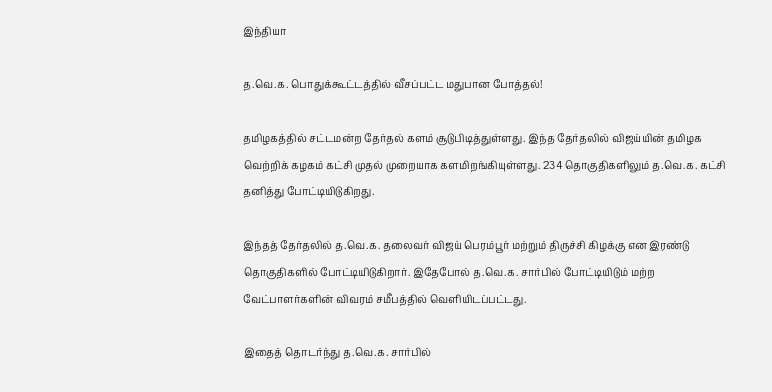இந்தியா

த.வெ.க. பொதுக்கூட்டத்தில் வீசப்பட்ட மதுபான போத்தல்!

தமிழகத்தில் சட்டமன்ற தேர்தல் களம் சூடுபிடித்துள்ளது. இந்த தேர்தலில் விஜய்யின் தமிழக வெற்றிக் கழகம் கட்சி முதல் முறையாக களமிறங்கியுள்ளது. 234 தொகுதிகளிலும் த.வெ.க. கட்சி தனித்து போட்டியிடுகிறது.

இந்தத் தேர்தலில் த.வெ.க. தலைவர் விஜய் பெரம்பூர் மற்றும் திருச்சி கிழக்கு என இரண்டு தொகுதிகளில் போட்டியிடுகிறார். இதேபோல் த.வெ.க. சார்பில் போட்டியிடும் மற்ற வேட்பாளர்களின் விவரம் சமீபத்தில் வெளியிடப்பட்டது.

இதைத் தொடர்ந்து த.வெ.க. சார்பில்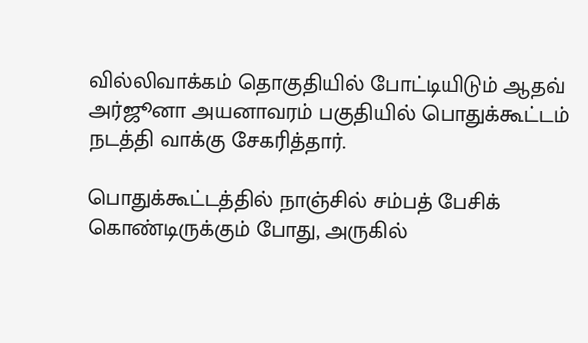வில்லிவாக்கம் தொகுதியில் போட்டியிடும் ஆதவ் அர்ஜூனா அயனாவரம் பகுதியில் பொதுக்கூட்டம் நடத்தி வாக்கு சேகரித்தார்.

பொதுக்கூட்டத்தில் நாஞ்சில் சம்பத் பேசிக் கொண்டிருக்கும் போது, அருகில்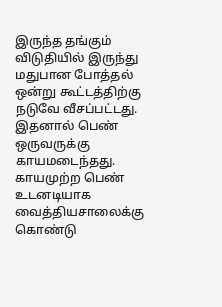இருந்த தங்கும் விடுதியில் இருந்து மதுபான போத்தல் ஒன்று கூட்டத்திற்கு நடுவே வீசப்பட்டது. இதனால் பெண் ஒருவருக்கு காயமடைந்தது. காயமுற்ற பெண் உடனடியாக வைத்தியசாலைக்கு கொண்டு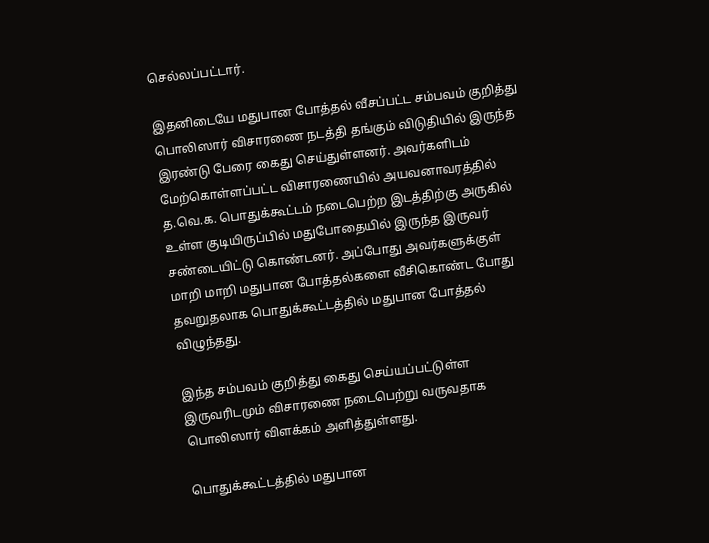செல்லப்பட்டார்.

இதனிடையே மதுபான போத்தல் வீசப்பட்ட சம்பவம் குறித்து பொலிஸார் விசாரணை நடத்தி தங்கும் விடுதியில் இருந்த இரண்டு பேரை கைது செய்துள்ளனர். அவர்களிடம் மேற்கொள்ளப்பட்ட விசாரணையில் அயவனாவரத்தில் த.வெ.க. பொதுக்கூட்டம் நடைபெற்ற இடத்திற்கு அருகில் உள்ள குடியிருப்பில் மதுபோதையில் இருந்த இருவர் சண்டையிட்டு கொண்டனர். அப்போது அவர்களுக்குள் மாறி மாறி மதுபான போத்தல்களை வீசிகொண்ட போது தவறுதலாக பொதுக்கூட்டத்தில் மதுபான போத்தல் விழுந்தது.

இந்த சம்பவம் குறித்து கைது செய்யப்பட்டுள்ள இருவரிடமும் விசாரணை நடைபெற்று வருவதாக பொலிஸார் விளக்கம் அளித்துள்ளது.

பொதுக்கூட்டத்தில் மதுபான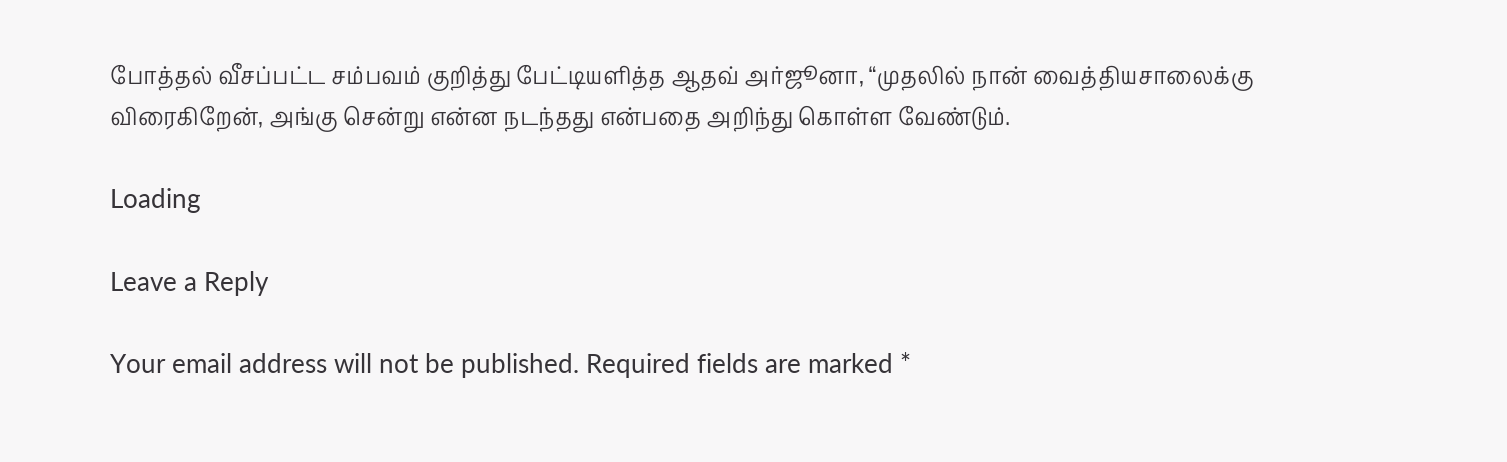போத்தல் வீசப்பட்ட சம்பவம் குறித்து பேட்டியளித்த ஆதவ் அர்ஜூனா, “முதலில் நான் வைத்தியசாலைக்கு விரைகிறேன், அங்கு சென்று என்ன நடந்தது என்பதை அறிந்து கொள்ள வேண்டும்.

Loading

Leave a Reply

Your email address will not be published. Required fields are marked *